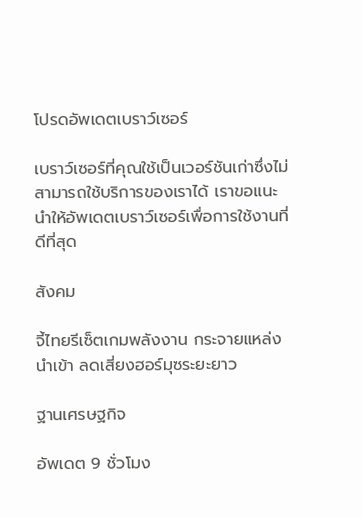โปรดอัพเดตเบราว์เซอร์

เบราว์เซอร์ที่คุณใช้เป็นเวอร์ชันเก่าซึ่งไม่สามารถใช้บริการของเราได้ เราขอแนะนำให้อัพเดตเบราว์เซอร์เพื่อการใช้งานที่ดีที่สุด

สังคม

จี้ไทยรีเซ็ตเกมพลังงาน กระจายแหล่งนำเข้า ลดเสี่ยงฮอร์มุซระยะยาว

ฐานเศรษฐกิจ

อัพเดต 9 ชั่วโมง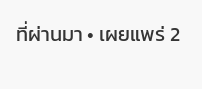ที่ผ่านมา • เผยแพร่ 2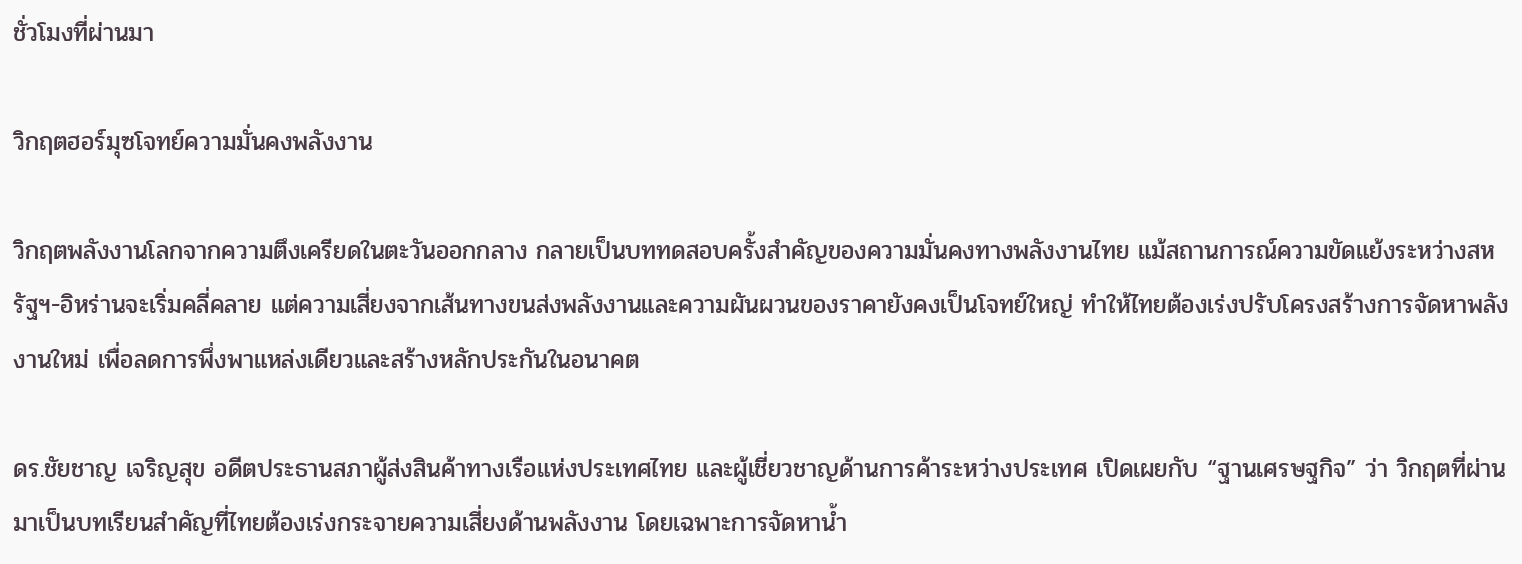ชั่วโมงที่ผ่านมา

วิกฤตฮอร์มุซโจทย์ความมั่นคงพลังงาน

วิกฤตพลังงานโลกจากความตึงเครียดในตะวันออกกลาง กลายเป็นบททดสอบครั้งสำคัญของความมั่นคงทางพลังงานไทย แม้สถานการณ์ความขัดแย้งระหว่างสหรัฐฯ-อิหร่านจะเริ่มคลี่คลาย แต่ความเสี่ยงจากเส้นทางขนส่งพลังงานและความผันผวนของราคายังคงเป็นโจทย์ใหญ่ ทำให้ไทยต้องเร่งปรับโครงสร้างการจัดหาพลังงานใหม่ เพื่อลดการพึ่งพาแหล่งเดียวและสร้างหลักประกันในอนาคต

ดร.ชัยชาญ เจริญสุข อดีตประธานสภาผู้ส่งสินค้าทางเรือแห่งประเทศไทย และผู้เชี่ยวชาญด้านการค้าระหว่างประเทศ เปิดเผยกับ “ฐานเศรษฐกิจ” ว่า วิกฤตที่ผ่านมาเป็นบทเรียนสำคัญที่ไทยต้องเร่งกระจายความเสี่ยงด้านพลังงาน โดยเฉพาะการจัดหาน้ำ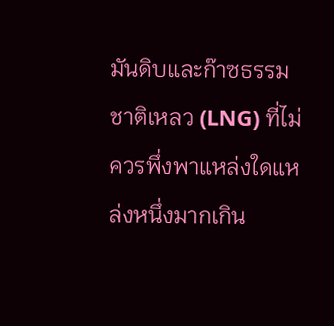มันดิบและก๊าซธรรมชาติเหลว (LNG) ที่ไม่ควรพึ่งพาแหล่งใดแหล่งหนึ่งมากเกิน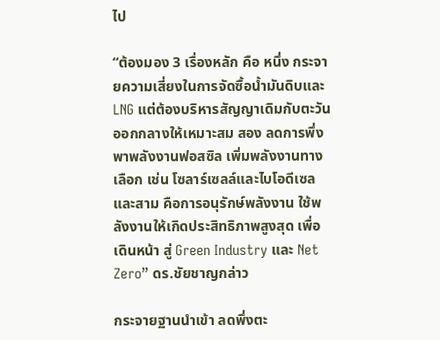ไป

“ต้องมอง 3 เรื่องหลัก คือ หนึ่ง กระจายความเสี่ยงในการจัดซื้อน้ำมันดิบและ LNG แต่ต้องบริหารสัญญาเดิมกับตะวันออกกลางให้เหมาะสม สอง ลดการพึ่งพาพลังงานฟอสซิล เพิ่มพลังงานทางเลือก เช่น โซลาร์เซลล์และไบโอดีเซล และสาม คือการอนุรักษ์พลังงาน ใช้พลังงานให้เกิดประสิทธิภาพสูงสุด เพื่อเดินหน้า สู่ Green Industry และ Net Zero” ดร.ชัยชาญกล่าว

กระจายฐานนำเข้า ลดพึ่งตะ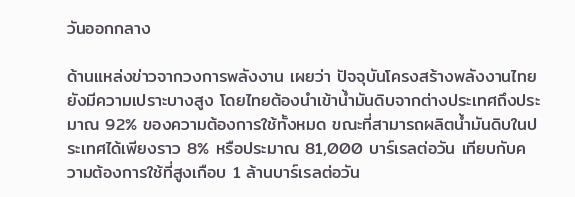วันออกกลาง

ด้านแหล่งข่าวจากวงการพลังงาน เผยว่า ปัจจุบันโครงสร้างพลังงานไทยยังมีความเปราะบางสูง โดยไทยต้องนำเข้าน้ำมันดิบจากต่างประเทศถึงประมาณ 92% ของความต้องการใช้ทั้งหมด ขณะที่สามารถผลิตน้ำมันดิบในประเทศได้เพียงราว 8% หรือประมาณ 81,000 บาร์เรลต่อวัน เทียบกับความต้องการใช้ที่สูงเกือบ 1 ล้านบาร์เรลต่อวัน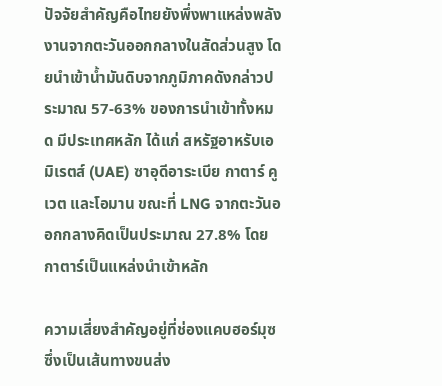ปัจจัยสำคัญคือไทยยังพึ่งพาแหล่งพลังงานจากตะวันออกกลางในสัดส่วนสูง โดยนำเข้าน้ำมันดิบจากภูมิภาคดังกล่าวประมาณ 57-63% ของการนำเข้าทั้งหมด มีประเทศหลัก ได้แก่ สหรัฐอาหรับเอมิเรตส์ (UAE) ซาอุดีอาระเบีย กาตาร์ คูเวต และโอมาน ขณะที่ LNG จากตะวันออกกลางคิดเป็นประมาณ 27.8% โดยกาตาร์เป็นแหล่งนำเข้าหลัก

ความเสี่ยงสำคัญอยู่ที่ช่องแคบฮอร์มุซ ซึ่งเป็นเส้นทางขนส่ง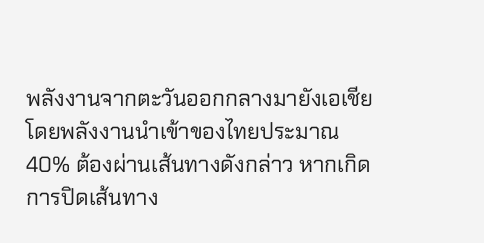พลังงานจากตะวันออกกลางมายังเอเชีย โดยพลังงานนำเข้าของไทยประมาณ 40% ต้องผ่านเส้นทางดังกล่าว หากเกิดการปิดเส้นทาง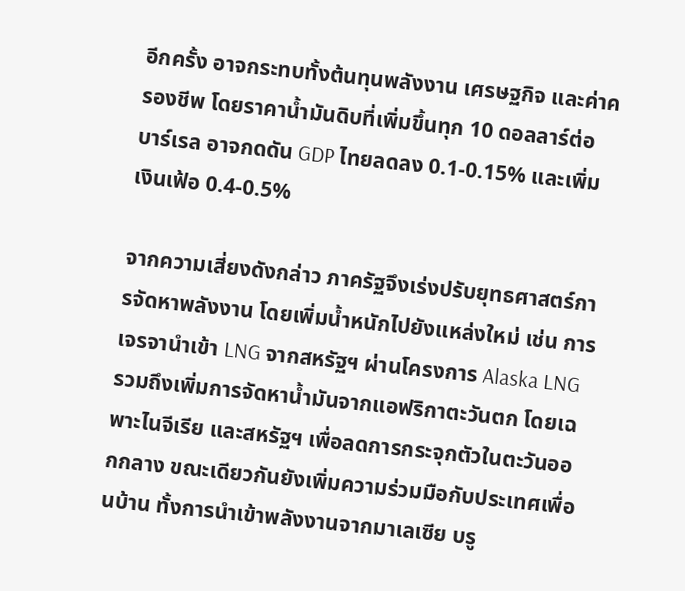อีกครั้ง อาจกระทบทั้งต้นทุนพลังงาน เศรษฐกิจ และค่าครองชีพ โดยราคาน้ำมันดิบที่เพิ่มขึ้นทุก 10 ดอลลาร์ต่อบาร์เรล อาจกดดัน GDP ไทยลดลง 0.1-0.15% และเพิ่มเงินเฟ้อ 0.4-0.5%

จากความเสี่ยงดังกล่าว ภาครัฐจึงเร่งปรับยุทธศาสตร์การจัดหาพลังงาน โดยเพิ่มน้ำหนักไปยังแหล่งใหม่ เช่น การเจรจานำเข้า LNG จากสหรัฐฯ ผ่านโครงการ Alaska LNG รวมถึงเพิ่มการจัดหาน้ำมันจากแอฟริกาตะวันตก โดยเฉพาะไนจีเรีย และสหรัฐฯ เพื่อลดการกระจุกตัวในตะวันออกกลาง ขณะเดียวกันยังเพิ่มความร่วมมือกับประเทศเพื่อนบ้าน ทั้งการนำเข้าพลังงานจากมาเลเซีย บรู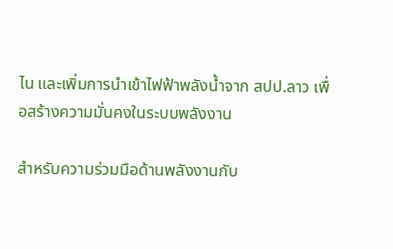ไน และเพิ่มการนำเข้าไฟฟ้าพลังน้ำจาก สปป.ลาว เพื่อสร้างความมั่นคงในระบบพลังงาน

สำหรับความร่วมมือด้านพลังงานกับ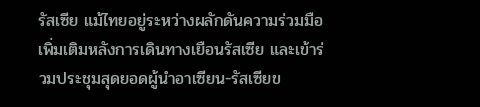รัสเซีย แม้ไทยอยู่ระหว่างผลักดันความร่วมมือเพิ่มเติมหลังการเดินทางเยือนรัสเซีย และเข้าร่วมประชุมสุดยอดผู้นำอาเซียน-รัสเซียข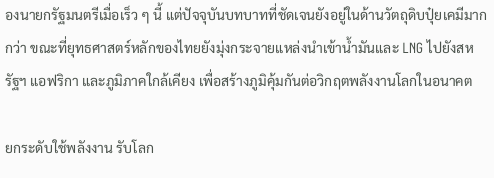องนายกรัฐมนตรีเมื่อเร็ว ๆ นี้ แต่ปัจจุบันบทบาทที่ชัดเจนยังอยู่ในด้านวัตถุดิบปุ๋ยเคมีมากกว่า ขณะที่ยุทธศาสตร์หลักของไทยยังมุ่งกระจายแหล่งนำเข้าน้ำมันและ LNG ไปยังสหรัฐฯ แอฟริกา และภูมิภาคใกล้เคียง เพื่อสร้างภูมิคุ้มกันต่อวิกฤตพลังงานโลกในอนาคต

ยกระดับใช้พลังงาน รับโลก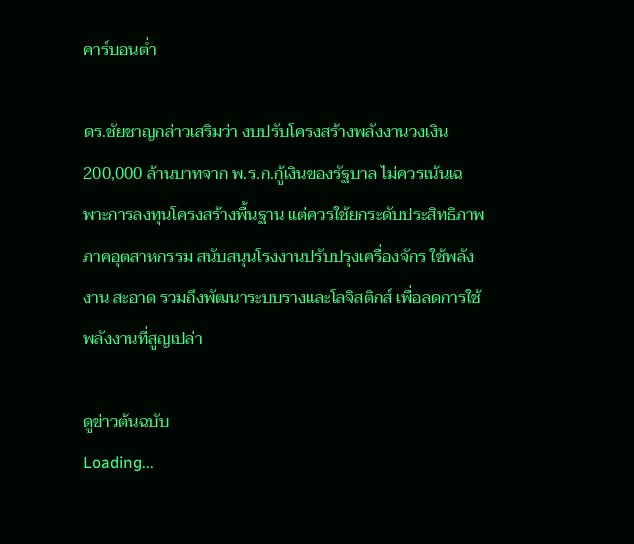คาร์บอนต่ำ

ดร.ชัยชาญกล่าวเสริมว่า งบปรับโครงสร้างพลังงานวงเงิน 200,000 ล้านบาทจาก พ.ร.ก.กู้เงินของรัฐบาล ไม่ควรเน้นเฉพาะการลงทุนโครงสร้างพื้นฐาน แต่ควรใช้ยกระดับประสิทธิภาพภาคอุตสาหกรรม สนับสนุนโรงงานปรับปรุงเครื่องจักร ใช้พลังงาน สะอาด รวมถึงพัฒนาระบบรางและโลจิสติกส์ เพื่อลดการใช้พลังงานที่สูญเปล่า

ดูข่าวต้นฉบับ
Loading...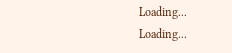Loading...
Loading...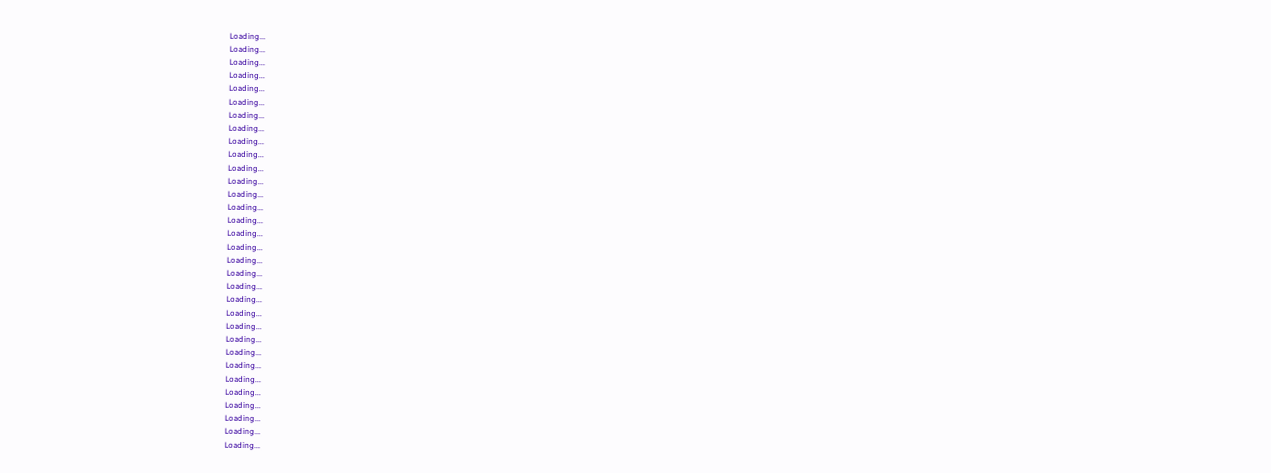Loading...
Loading...
Loading...
Loading...
Loading...
Loading...
Loading...
Loading...
Loading...
Loading...
Loading...
Loading...
Loading...
Loading...
Loading...
Loading...
Loading...
Loading...
Loading...
Loading...
Loading...
Loading...
Loading...
Loading...
Loading...
Loading...
Loading...
Loading...
Loading...
Loading...
Loading...
Loading...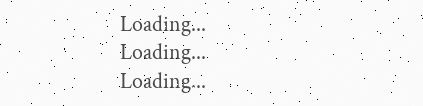Loading...
Loading...
Loading...